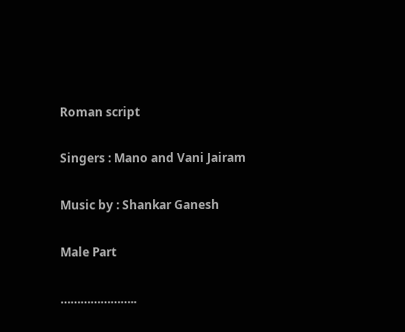Roman script

Singers : Mano and Vani Jairam

Music by : Shankar Ganesh

Male Part

…………………..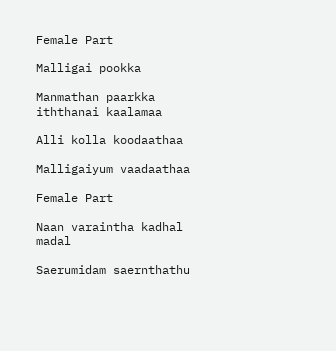Female Part

Malligai pookka

Manmathan paarkka iththanai kaalamaa

Alli kolla koodaathaa

Malligaiyum vaadaathaa

Female Part

Naan varaintha kadhal madal

Saerumidam saernthathu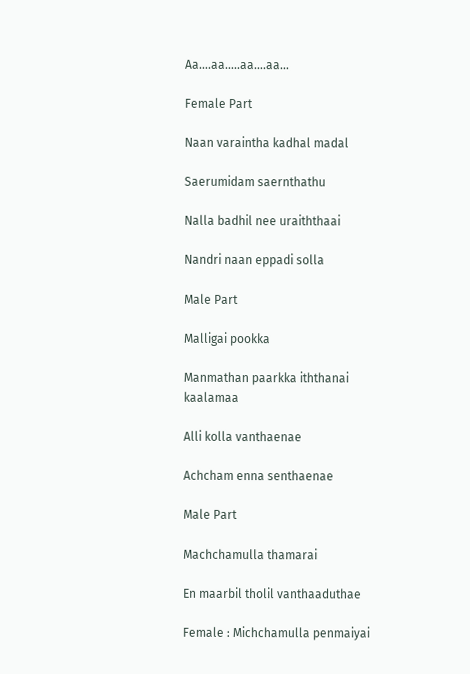Aa….aa…..aa….aa…

Female Part

Naan varaintha kadhal madal

Saerumidam saernthathu

Nalla badhil nee uraiththaai

Nandri naan eppadi solla

Male Part

Malligai pookka

Manmathan paarkka iththanai kaalamaa

Alli kolla vanthaenae

Achcham enna senthaenae

Male Part

Machchamulla thamarai

En maarbil tholil vanthaaduthae

Female : Michchamulla penmaiyai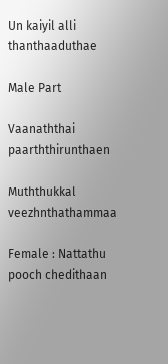Un kaiyil alli thanthaaduthae

Male Part

Vaanaththai paarththirunthaen

Muththukkal veezhnthathammaa

Female : Nattathu pooch chedithaan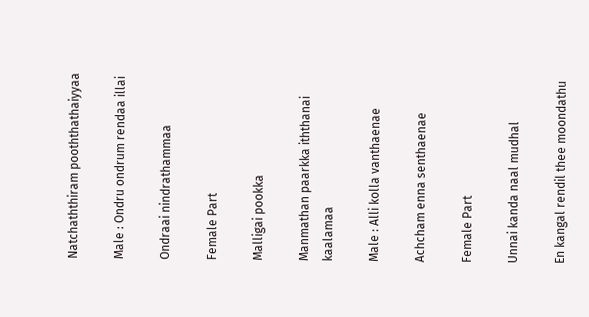Natchaththiram pooththathaiyyaa

Male : Ondru ondrum rendaa illai

Ondraai nindrathammaa

Female Part

Malligai pookka

Manmathan paarkka iththanai kaalamaa

Male : Alli kolla vanthaenae

Achcham enna senthaenae

Female Part

Unnai kanda naal mudhal

En kangal rendil thee moondathu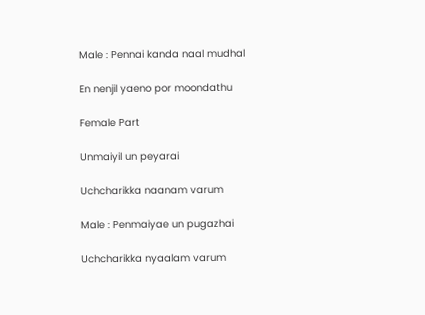Male : Pennai kanda naal mudhal

En nenjil yaeno por moondathu

Female Part

Unmaiyil un peyarai

Uchcharikka naanam varum

Male : Penmaiyae un pugazhai

Uchcharikka nyaalam varum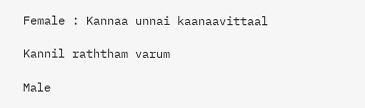Female : Kannaa unnai kaanaavittaal

Kannil raththam varum

Male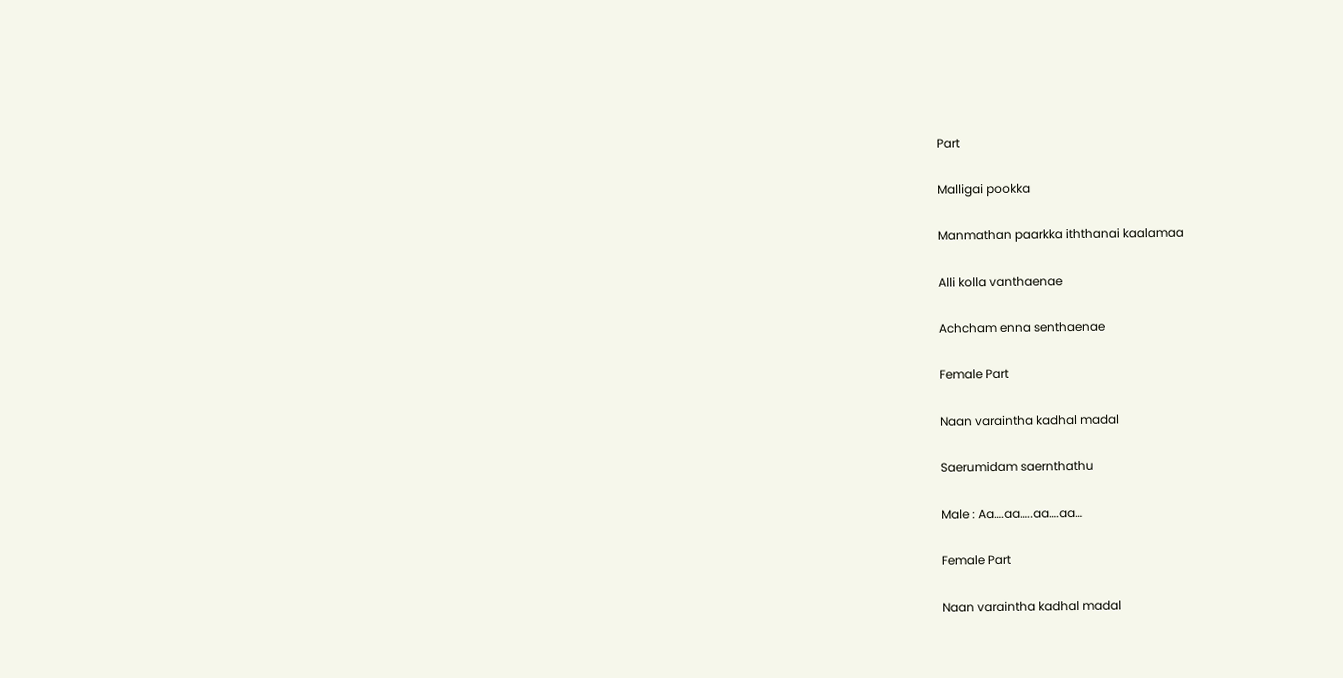Part

Malligai pookka

Manmathan paarkka iththanai kaalamaa

Alli kolla vanthaenae

Achcham enna senthaenae

Female Part

Naan varaintha kadhal madal

Saerumidam saernthathu

Male : Aa….aa…..aa….aa…

Female Part

Naan varaintha kadhal madal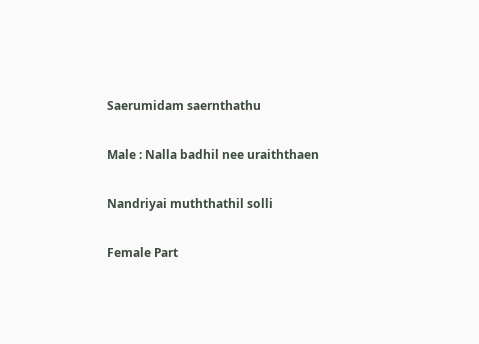Saerumidam saernthathu

Male : Nalla badhil nee uraiththaen

Nandriyai muththathil solli

Female Part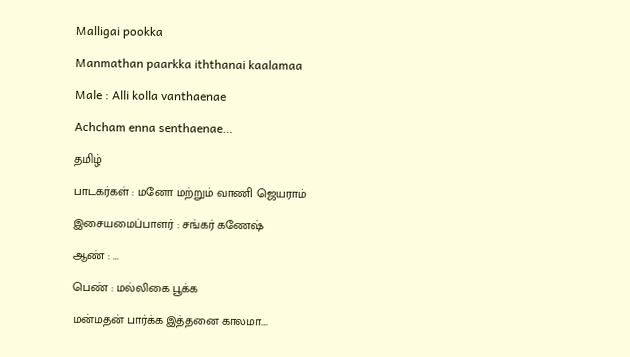Malligai pookka

Manmathan paarkka iththanai kaalamaa

Male : Alli kolla vanthaenae

Achcham enna senthaenae…

தமிழ்

பாடகர்கள் : மனோ மற்றும் வாணி ஜெயராம்

இசையமைப்பாளர் : சங்கர் கணேஷ்

ஆண் : ...

பெண் : மல்லிகை பூக்க

மன்மதன் பார்க்க இத்தனை காலமா....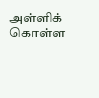அள்ளிக் கொள்ள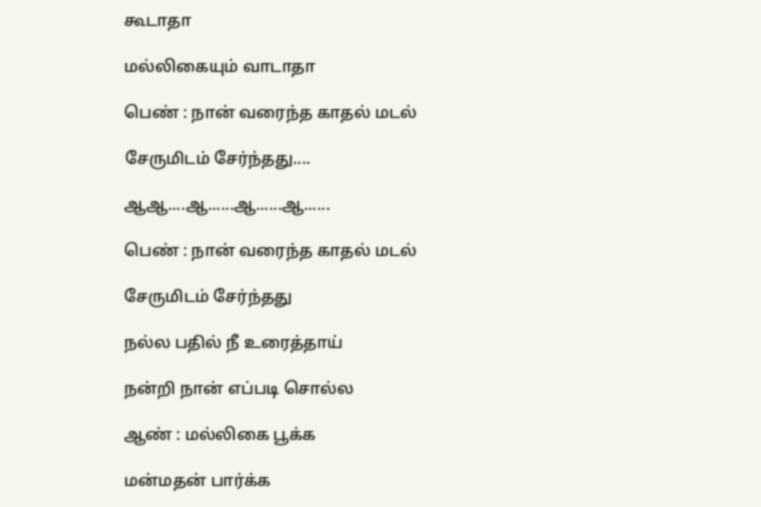கூடாதா

மல்லிகையும் வாடாதா

பெண் : நான் வரைந்த காதல் மடல்

சேருமிடம் சேர்ந்தது....

ஆஆ....ஆ......ஆ......ஆ......

பெண் : நான் வரைந்த காதல் மடல்

சேருமிடம் சேர்ந்தது

நல்ல பதில் நீ உரைத்தாய்

நன்றி நான் எப்படி சொல்ல

ஆண் : மல்லிகை பூக்க

மன்மதன் பார்க்க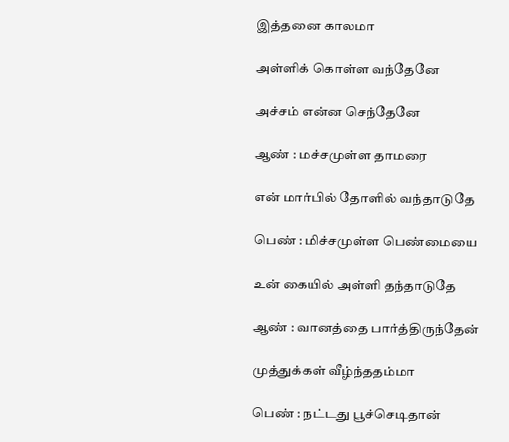இத்தனை காலமா

அள்ளிக் கொள்ள வந்தேனே

அச்சம் என்ன செந்தேனே

ஆண் : மச்சமுள்ள தாமரை

என் மார்பில் தோளில் வந்தாடுதே

பெண் : மிச்சமுள்ள பெண்மையை

உன் கையில் அள்ளி தந்தாடுதே

ஆண் : வானத்தை பார்த்திருந்தேன்

முத்துக்கள் வீழ்ந்ததம்மா

பெண் : நட்டது பூச்செடிதான்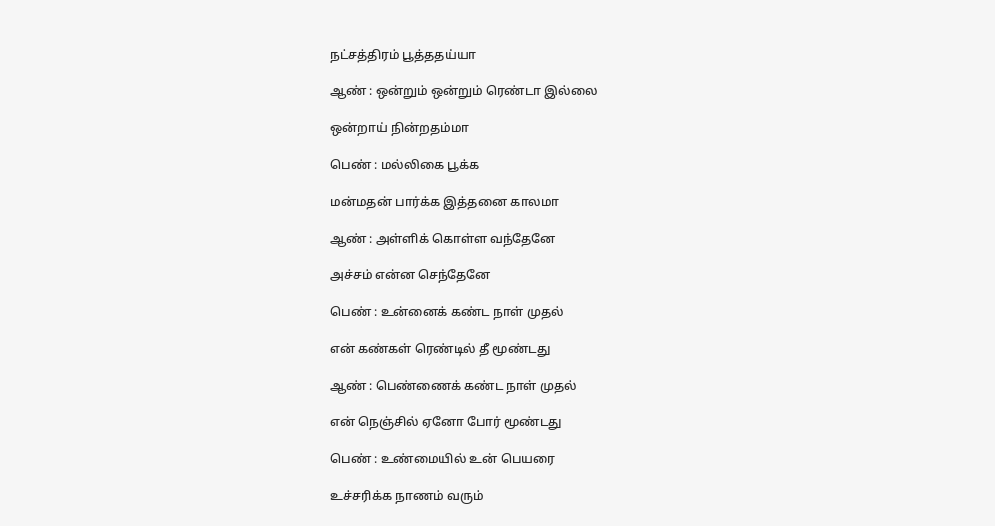நட்சத்திரம் பூத்ததய்யா

ஆண் : ஒன்றும் ஒன்றும் ரெண்டா இல்லை

ஒன்றாய் நின்றதம்மா

பெண் : மல்லிகை பூக்க

மன்மதன் பார்க்க இத்தனை காலமா

ஆண் : அள்ளிக் கொள்ள வந்தேனே

அச்சம் என்ன செந்தேனே

பெண் : உன்னைக் கண்ட நாள் முதல்

என் கண்கள் ரெண்டில் தீ மூண்டது

ஆண் : பெண்ணைக் கண்ட நாள் முதல்

என் நெஞ்சில் ஏனோ போர் மூண்டது

பெண் : உண்மையில் உன் பெயரை

உச்சரிக்க நாணம் வரும்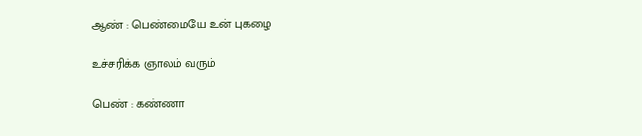ஆண் : பெண்மையே உன் புகழை

உச்சரிக்க ஞாலம் வரும்

பெண் : கண்ணா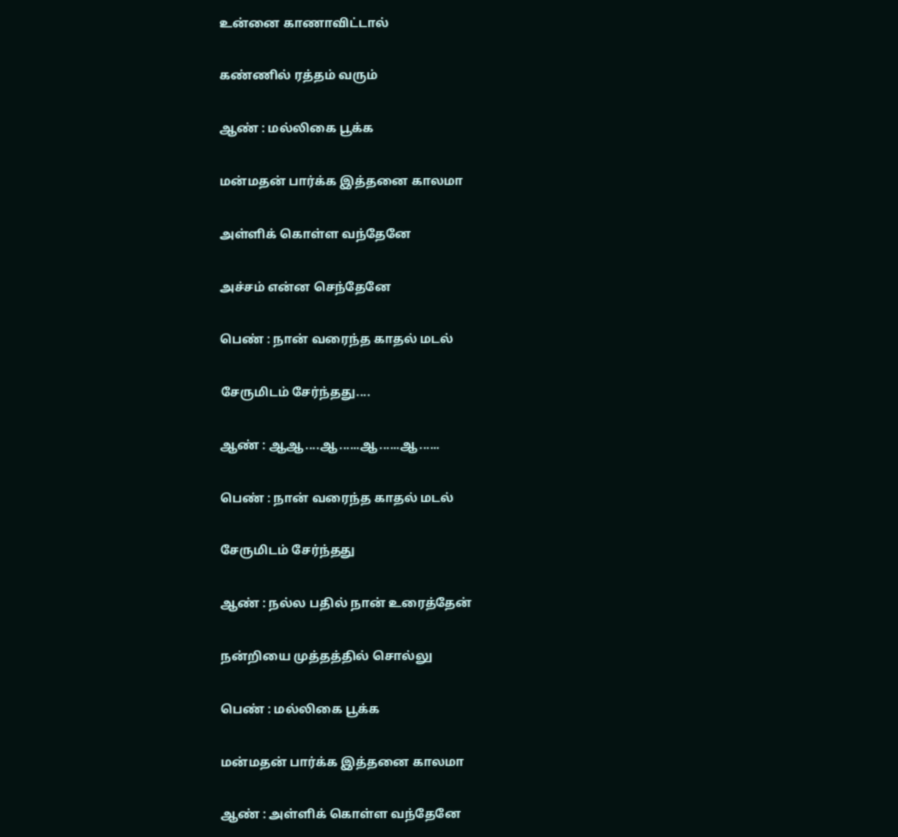உன்னை காணாவிட்டால்

கண்ணில் ரத்தம் வரும்

ஆண் : மல்லிகை பூக்க

மன்மதன் பார்க்க இத்தனை காலமா

அள்ளிக் கொள்ள வந்தேனே

அச்சம் என்ன செந்தேனே

பெண் : நான் வரைந்த காதல் மடல்

சேருமிடம் சேர்ந்தது....

ஆண் : ஆஆ....ஆ......ஆ......ஆ......

பெண் : நான் வரைந்த காதல் மடல்

சேருமிடம் சேர்ந்தது

ஆண் : நல்ல பதில் நான் உரைத்தேன்

நன்றியை முத்தத்தில் சொல்லு

பெண் : மல்லிகை பூக்க

மன்மதன் பார்க்க இத்தனை காலமா

ஆண் : அள்ளிக் கொள்ள வந்தேனே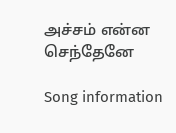அச்சம் என்ன செந்தேனே

Song information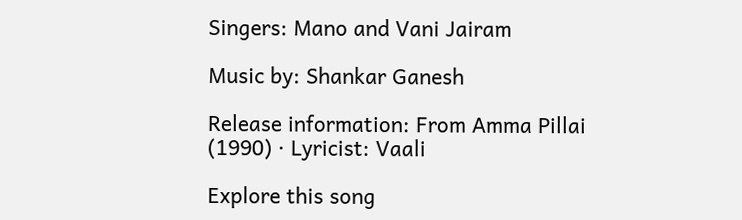Singers: Mano and Vani Jairam

Music by: Shankar Ganesh

Release information: From Amma Pillai (1990) · Lyricist: Vaali

Explore this song